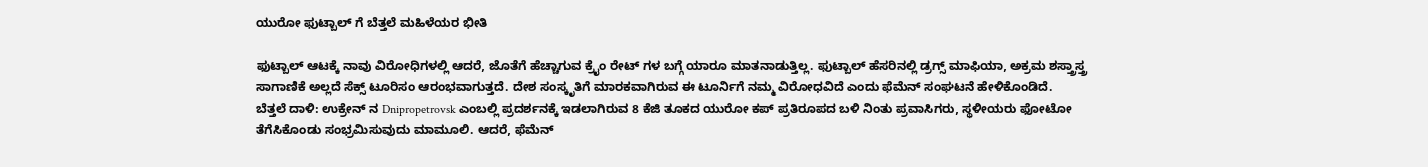ಯುರೋ ಫುಟ್ಬಾಲ್ ಗೆ ಬೆತ್ತಲೆ ಮಹಿಳೆಯರ ಭೀತಿ

ಫುಟ್ಬಾಲ್ ಆಟಕ್ಕೆ ನಾವು ವಿರೋಧಿಗಳಲ್ಲಿ ಆದರೆ, ಜೊತೆಗೆ ಹೆಚ್ಚಾಗುವ ಕ್ರೈಂ ರೇಟ್ ಗಳ ಬಗ್ಗೆ ಯಾರೂ ಮಾತನಾಡುತ್ತಿಲ್ಲ. ಫುಟ್ಬಾಲ್ ಹೆಸರಿನಲ್ಲಿ ಡ್ರಗ್ಸ್ ಮಾಫಿಯಾ, ಅಕ್ರಮ ಶಸ್ತ್ರಾಸ್ತ್ರ ಸಾಗಾಣಿಕೆ ಅಲ್ಲದೆ ಸೆಕ್ಸ್ ಟೂರಿಸಂ ಆರಂಭವಾಗುತ್ತದೆ. ದೇಶ ಸಂಸ್ಕೃತಿಗೆ ಮಾರಕವಾಗಿರುವ ಈ ಟೂರ್ನಿಗೆ ನಮ್ಮ ವಿರೋಧವಿದೆ ಎಂದು ಫೆಮೆನ್ ಸಂಘಟನೆ ಹೇಳಿಕೊಂಡಿದೆ.
ಬೆತ್ತಲೆ ದಾಳಿ: ಉಕ್ರೇನ್ ನ Dnipropetrovsk ಎಂಬಲ್ಲಿ ಪ್ರದರ್ಶನಕ್ಕೆ ಇಡಲಾಗಿರುವ 8 ಕೆಜಿ ತೂಕದ ಯುರೋ ಕಪ್ ಪ್ರತಿರೂಪದ ಬಳಿ ನಿಂತು ಪ್ರವಾಸಿಗರು, ಸ್ಥಳೀಯರು ಫೋಟೋ ತೆಗೆಸಿಕೊಂಡು ಸಂಭ್ರಮಿಸುವುದು ಮಾಮೂಲಿ. ಆದರೆ, ಫೆಮೆನ್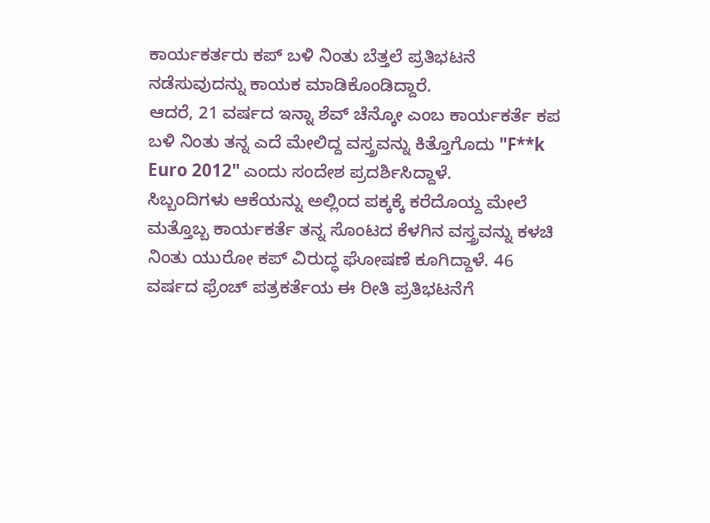ಕಾರ್ಯಕರ್ತರು ಕಪ್ ಬಳಿ ನಿಂತು ಬೆತ್ತಲೆ ಪ್ರತಿಭಟನೆ ನಡೆಸುವುದನ್ನು ಕಾಯಕ ಮಾಡಿಕೊಂಡಿದ್ದಾರೆ.
ಆದರೆ, 21 ವರ್ಷದ ಇನ್ನಾ ಶೆವ್ ಚೆನ್ಕೋ ಎಂಬ ಕಾರ್ಯಕರ್ತೆ ಕಪ ಬಳಿ ನಿಂತು ತನ್ನ ಎದೆ ಮೇಲಿದ್ದ ವಸ್ತ್ರವನ್ನು ಕಿತ್ತೊಗೊದು "F**k Euro 2012" ಎಂದು ಸಂದೇಶ ಪ್ರದರ್ಶಿಸಿದ್ದಾಳೆ.
ಸಿಬ್ಬಂದಿಗಳು ಆಕೆಯನ್ನು ಅಲ್ಲಿಂದ ಪಕ್ಕಕ್ಕೆ ಕರೆದೊಯ್ದ ಮೇಲೆ ಮತ್ತೊಬ್ಬ ಕಾರ್ಯಕರ್ತೆ ತನ್ನ ಸೊಂಟದ ಕೆಳಗಿನ ವಸ್ತ್ರವನ್ನು ಕಳಚಿ ನಿಂತು ಯುರೋ ಕಪ್ ವಿರುದ್ಧ ಘೋಷಣೆ ಕೂಗಿದ್ದಾಳೆ. 46 ವರ್ಷದ ಫ್ರೆಂಚ್ ಪತ್ರಕರ್ತೆಯ ಈ ರೀತಿ ಪ್ರತಿಭಟನೆಗೆ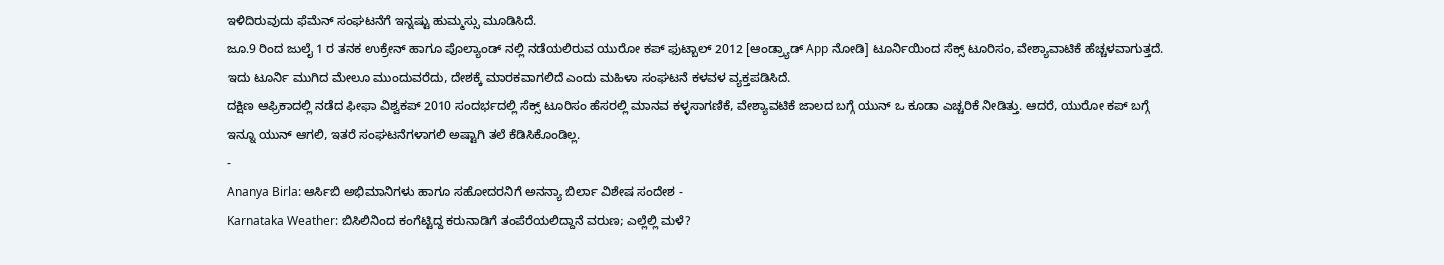ಇಳಿದಿರುವುದು ಫೆಮೆನ್ ಸಂಘಟನೆಗೆ ಇನ್ನಷ್ಟು ಹುಮ್ಮಸ್ಸು ಮೂಡಿಸಿದೆ.
ಜೂ.9 ರಿಂದ ಜುಲೈ 1 ರ ತನಕ ಉಕ್ರೇನ್ ಹಾಗೂ ಪೊಲ್ಯಾಂಡ್ ನಲ್ಲಿ ನಡೆಯಲಿರುವ ಯುರೋ ಕಪ್ ಫುಟ್ಬಾಲ್ 2012 [ಆಂಡ್ರ್ಯಾಡ್ App ನೋಡಿ] ಟೂರ್ನಿಯಿಂದ ಸೆಕ್ಸ್ ಟೂರಿಸಂ, ವೇಶ್ಯಾವಾಟಿಕೆ ಹೆಚ್ಚಳವಾಗುತ್ತದೆ. ಇದು ಟೂರ್ನಿ ಮುಗಿದ ಮೇಲೂ ಮುಂದುವರೆದು, ದೇಶಕ್ಕೆ ಮಾರಕವಾಗಲಿದೆ ಎಂದು ಮಹಿಳಾ ಸಂಘಟನೆ ಕಳವಳ ವ್ಯಕ್ತಪಡಿಸಿದೆ.
ದಕ್ಷಿಣ ಆಫ್ರಿಕಾದಲ್ಲಿ ನಡೆದ ಫೀಫಾ ವಿಶ್ವಕಪ್ 2010 ಸಂದರ್ಭದಲ್ಲಿ ಸೆಕ್ಸ್ ಟೂರಿಸಂ ಹೆಸರಲ್ಲಿ ಮಾನವ ಕಳ್ಳಸಾಗಣಿಕೆ, ವೇಶ್ಯಾವಟಿಕೆ ಜಾಲದ ಬಗ್ಗೆ ಯುನ್ ಒ ಕೂಡಾ ಎಚ್ಚರಿಕೆ ನೀಡಿತ್ತು. ಆದರೆ, ಯುರೋ ಕಪ್ ಬಗ್ಗೆ ಇನ್ನೂ ಯುನ್ ಆಗಲಿ, ಇತರೆ ಸಂಘಟನೆಗಳಾಗಲಿ ಅಷ್ಟಾಗಿ ತಲೆ ಕೆಡಿಸಿಕೊಂಡಿಲ್ಲ.
-
Ananya Birla: ಆರ್ಸಿಬಿ ಅಭಿಮಾನಿಗಳು ಹಾಗೂ ಸಹೋದರನಿಗೆ ಅನನ್ಯಾ ಬಿರ್ಲಾ ವಿಶೇಷ ಸಂದೇಶ -
Karnataka Weather: ಬಿಸಿಲಿನಿಂದ ಕಂಗೆಟ್ಟಿದ್ದ ಕರುನಾಡಿಗೆ ತಂಪೆರೆಯಲಿದ್ದಾನೆ ವರುಣ; ಎಲ್ಲೆಲ್ಲಿ ಮಳೆ?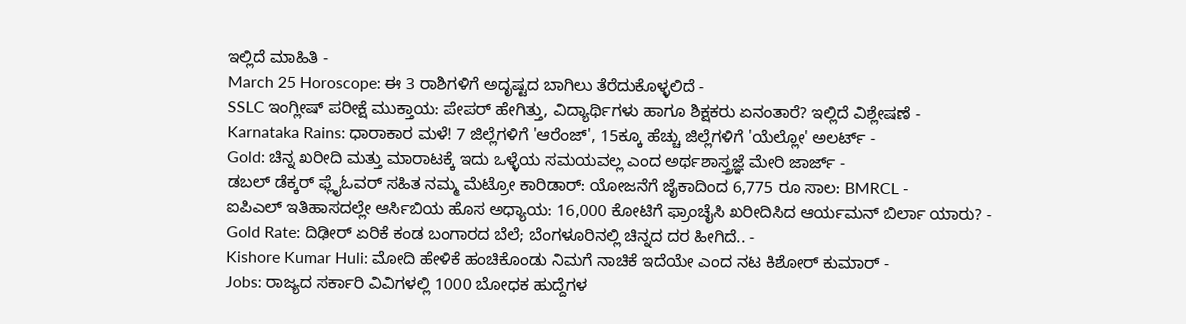ಇಲ್ಲಿದೆ ಮಾಹಿತಿ -
March 25 Horoscope: ಈ 3 ರಾಶಿಗಳಿಗೆ ಅದೃಷ್ಟದ ಬಾಗಿಲು ತೆರೆದುಕೊಳ್ಳಲಿದೆ -
SSLC ಇಂಗ್ಲೀಷ್ ಪರೀಕ್ಷೆ ಮುಕ್ತಾಯ: ಪೇಪರ್ ಹೇಗಿತ್ತು, ವಿದ್ಯಾರ್ಥಿಗಳು ಹಾಗೂ ಶಿಕ್ಷಕರು ಏನಂತಾರೆ? ಇಲ್ಲಿದೆ ವಿಶ್ಲೇಷಣೆ -
Karnataka Rains: ಧಾರಾಕಾರ ಮಳೆ! 7 ಜಿಲ್ಲೆಗಳಿಗೆ 'ಆರೆಂಜ್', 15ಕ್ಕೂ ಹೆಚ್ಚು ಜಿಲ್ಲೆಗಳಿಗೆ 'ಯೆಲ್ಲೋ' ಅಲರ್ಟ್ -
Gold: ಚಿನ್ನ ಖರೀದಿ ಮತ್ತು ಮಾರಾಟಕ್ಕೆ ಇದು ಒಳ್ಳೆಯ ಸಮಯವಲ್ಲ ಎಂದ ಅರ್ಥಶಾಸ್ತ್ರಜ್ಞೆ ಮೇರಿ ಜಾರ್ಜ್ -
ಡಬಲ್ ಡೆಕ್ಕರ್ ಫ್ಲೈಓವರ್ ಸಹಿತ ನಮ್ಮ ಮೆಟ್ರೋ ಕಾರಿಡಾರ್: ಯೋಜನೆಗೆ ಜೈಕಾದಿಂದ 6,775 ರೂ ಸಾಲ: BMRCL -
ಐಪಿಎಲ್ ಇತಿಹಾಸದಲ್ಲೇ ಆರ್ಸಿಬಿಯ ಹೊಸ ಅಧ್ಯಾಯ: 16,000 ಕೋಟಿಗೆ ಫ್ರಾಂಚೈಸಿ ಖರೀದಿಸಿದ ಆರ್ಯಮನ್ ಬಿರ್ಲಾ ಯಾರು? -
Gold Rate: ದಿಢೀರ್ ಏರಿಕೆ ಕಂಡ ಬಂಗಾರದ ಬೆಲೆ; ಬೆಂಗಳೂರಿನಲ್ಲಿ ಚಿನ್ನದ ದರ ಹೀಗಿದೆ.. -
Kishore Kumar Huli: ಮೋದಿ ಹೇಳಿಕೆ ಹಂಚಿಕೊಂಡು ನಿಮಗೆ ನಾಚಿಕೆ ಇದೆಯೇ ಎಂದ ನಟ ಕಿಶೋರ್ ಕುಮಾರ್ -
Jobs: ರಾಜ್ಯದ ಸರ್ಕಾರಿ ವಿವಿಗಳಲ್ಲಿ 1000 ಬೋಧಕ ಹುದ್ದೆಗಳ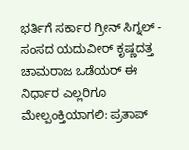ಭರ್ತಿಗೆ ಸರ್ಕಾರ ಗ್ರೀನ್ ಸಿಗ್ನಲ್ -
ಸಂಸದ ಯದುವೀರ್ ಕೃಷ್ಣದತ್ತ ಚಾಮರಾಜ ಒಡೆಯರ್ ಈ ನಿರ್ಧಾರ ಎಲ್ಲರಿಗೂ ಮೇಲ್ಪಂಕ್ತಿಯಾಗಲಿ: ಪ್ರತಾಪ್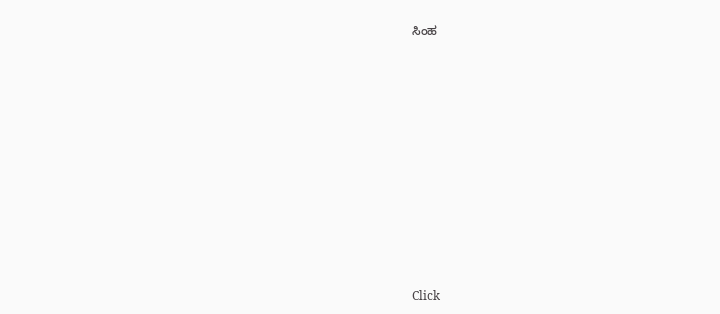ಸಿಂಹ












Click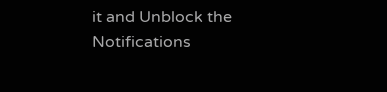it and Unblock the Notifications